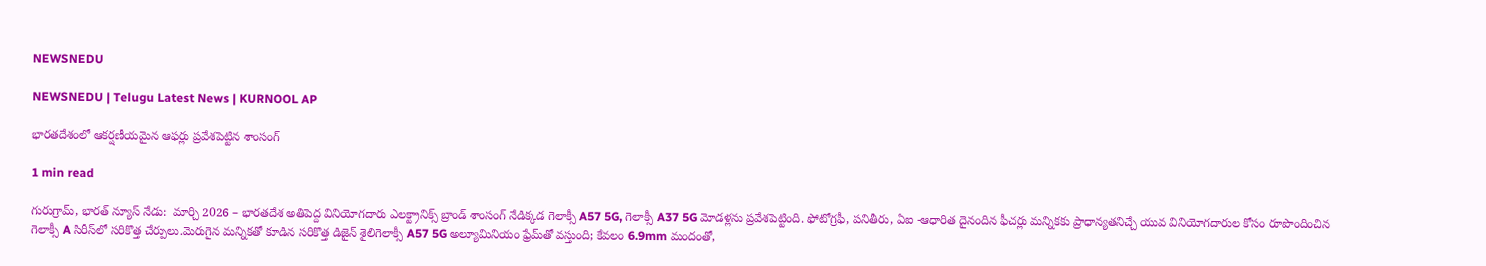NEWSNEDU

NEWSNEDU | Telugu Latest News | KURNOOL AP

భారతదేశంలో ఆకర్షణీయమైన ఆఫర్లు ప్రవేశపెట్టిన శాంసంగ్

1 min read

గురుగ్రామ్, భారత్ న్యూస్ నేడు:  మార్చి 2026 – భారతదేశ అతిపెద్ద వినియోగదారు ఎలక్ట్రానిక్స్ బ్రాండ్‌ శాంసంగ్ నేడిక్కడ గెలాక్సీ A57 5G, గెలాక్సీ A37 5G మోడళ్లను ప్రవేశపెట్టింది. ఫోటోగ్రఫీ, పనితీరు, ఏఐ -ఆధారిత దైనందిన ఫీచర్లు మన్నికకు ప్రాధాన్యతనిచ్చే యువ వినియోగదారుల కోసం రూపొందించిన గెలాక్సీ A సిరీస్‌లో సరికొత్త చేర్పులు.మెరుగైన మన్నికతో కూడిన సరికొత్త డిజైన్ శైలిగెలాక్సీ A57 5G అల్యూమినియం ఫ్రేమ్‌తో వస్తుంది; కేవలం 6.9mm మందంతో,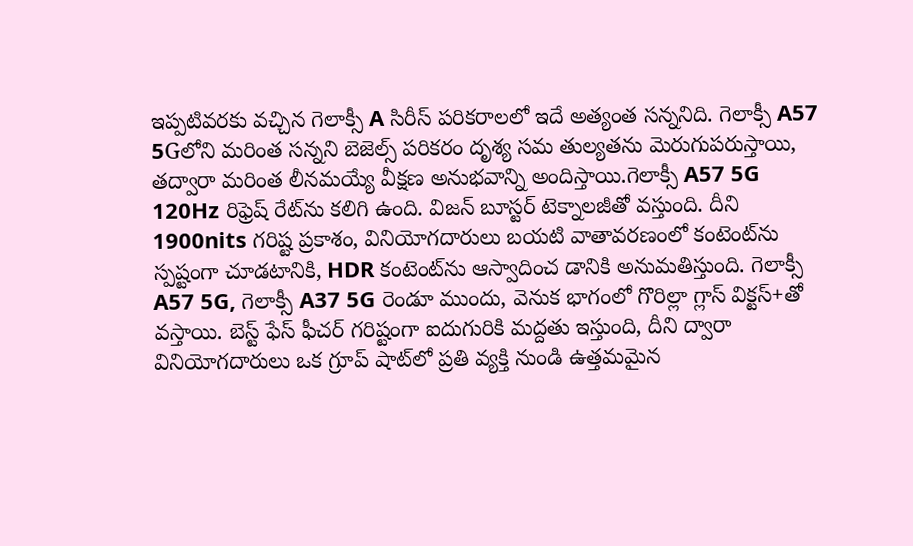ఇప్పటివరకు వచ్చిన గెలాక్సీ A సిరీస్ పరికరాలలో ఇదే అత్యంత సన్ననిది. గెలాక్సీ A57 5Gలోని మరింత సన్నని బెజెల్స్ పరికరం దృశ్య సమ తుల్యతను మెరుగుపరుస్తాయి, తద్వారా మరింత లీనమయ్యే వీక్షణ అనుభవాన్ని అందిస్తాయి.గెలాక్సీ A57 5G 120Hz రిఫ్రెష్ రేట్‌ను కలిగి ఉంది. విజన్ బూస్టర్ టెక్నాలజీతో వస్తుంది. దీని 1900nits గరిష్ట ప్రకాశం, వినియోగదారులు బయటి వాతావరణంలో కంటెంట్‌ను స్పష్టంగా చూడటానికి, HDR కంటెంట్‌ను ఆస్వాదించ డానికి అనుమతిస్తుంది. గెలాక్సీ A57 5G, గెలాక్సీ A37 5G రెండూ ముందు, వెనుక భాగంలో గొరిల్లా గ్లాస్ విక్టస్+తో వస్తాయి. బెస్ట్ ఫేస్ ఫీచర్ గరిష్టంగా ఐదుగురికి మద్దతు ఇస్తుంది, దీని ద్వారా వినియోగదారులు ఒక గ్రూప్ షాట్‌లో ప్రతి వ్యక్తి నుండి ఉత్తమమైన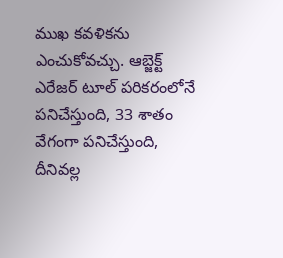ముఖ కవళికను ఎంచుకోవచ్చు. ఆబ్జెక్ట్ ఎరేజర్ టూల్ పరికరంలోనే పనిచేస్తుంది, 33 శాతం వేగంగా పనిచేస్తుంది, దీనివల్ల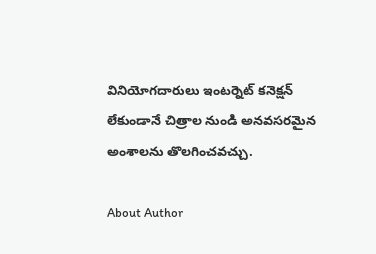వినియోగదారులు ఇంటర్నెట్ కనెక్షన్ లేకుండానే చిత్రాల నుండి అనవసరమైన అంశాలను తొలగించవచ్చు.

About Author